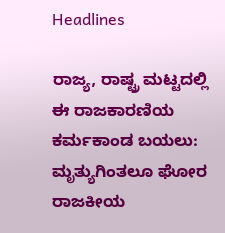Headlines

ರಾಜ್ಯ, ರಾಷ್ಟ್ರ ಮಟ್ಟದಲ್ಲಿ ಈ ರಾಜಕಾರಣಿಯ ಕರ್ಮಕಾಂಡ ಬಯಲು: ಮೃತ್ಯುಗಿಂತಲೂ ಘೋರ ರಾಜಕೀಯ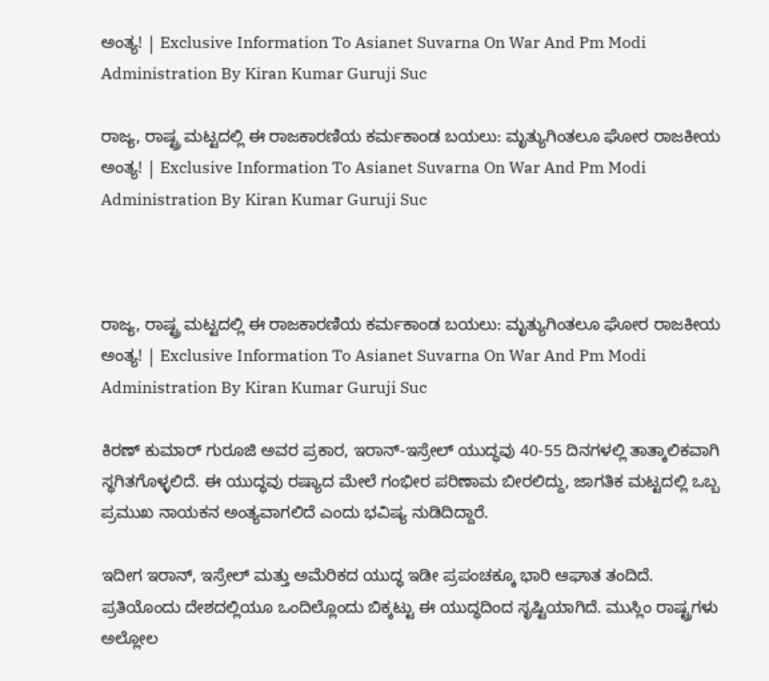ಅಂತ್ಯ! | Exclusive Information To Asianet Suvarna On War And Pm Modi Administration By Kiran Kumar Guruji Suc

ರಾಜ್ಯ, ರಾಷ್ಟ್ರ ಮಟ್ಟದಲ್ಲಿ ಈ ರಾಜಕಾರಣಿಯ ಕರ್ಮಕಾಂಡ ಬಯಲು: ಮೃತ್ಯುಗಿಂತಲೂ ಘೋರ ರಾಜಕೀಯ ಅಂತ್ಯ! | Exclusive Information To Asianet Suvarna On War And Pm Modi Administration By Kiran Kumar Guruji Suc



ರಾಜ್ಯ, ರಾಷ್ಟ್ರ ಮಟ್ಟದಲ್ಲಿ ಈ ರಾಜಕಾರಣಿಯ ಕರ್ಮಕಾಂಡ ಬಯಲು: ಮೃತ್ಯುಗಿಂತಲೂ ಘೋರ ರಾಜಕೀಯ ಅಂತ್ಯ! | Exclusive Information To Asianet Suvarna On War And Pm Modi Administration By Kiran Kumar Guruji Suc

ಕಿರಣ್ ಕುಮಾರ್ ಗುರೂಜಿ ಅವರ ಪ್ರಕಾರ, ಇರಾನ್-ಇಸ್ರೇಲ್ ಯುದ್ಧವು 40-55 ದಿನಗಳಲ್ಲಿ ತಾತ್ಕಾಲಿಕವಾಗಿ ಸ್ಥಗಿತಗೊಳ್ಳಲಿದೆ. ಈ ಯುದ್ಧವು ರಷ್ಯಾದ ಮೇಲೆ ಗಂಭೀರ ಪರಿಣಾಮ ಬೀರಲಿದ್ದು, ಜಾಗತಿಕ ಮಟ್ಟದಲ್ಲಿ ಒಬ್ಬ ಪ್ರಮುಖ ನಾಯಕನ ಅಂತ್ಯವಾಗಲಿದೆ ಎಂದು ಭವಿಷ್ಯ ನುಡಿದಿದ್ದಾರೆ.

ಇದೀಗ ಇರಾನ್, ಇಸ್ರೇಲ್ ಮತ್ತು ಅಮೆರಿಕದ ಯುದ್ಧ ಇಡೀ ಪ್ರಪಂಚಕ್ಕೂ ಭಾರಿ ಆಘಾತ ತಂದಿದೆ. ಪ್ರತಿಯೊಂದು ದೇಶದಲ್ಲಿಯೂ ಒಂದಿಲ್ಲೊಂದು ಬಿಕ್ಕಟ್ಟು ಈ ಯುದ್ಧದಿಂದ ಸೃಷ್ಟಿಯಾಗಿದೆ. ಮುಸ್ಲಿಂ ರಾಷ್ಟ್ರಗಳು ಅಲ್ಲೋಲ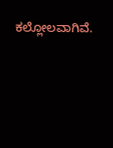ಕಲ್ಲೋಲವಾಗಿವೆ.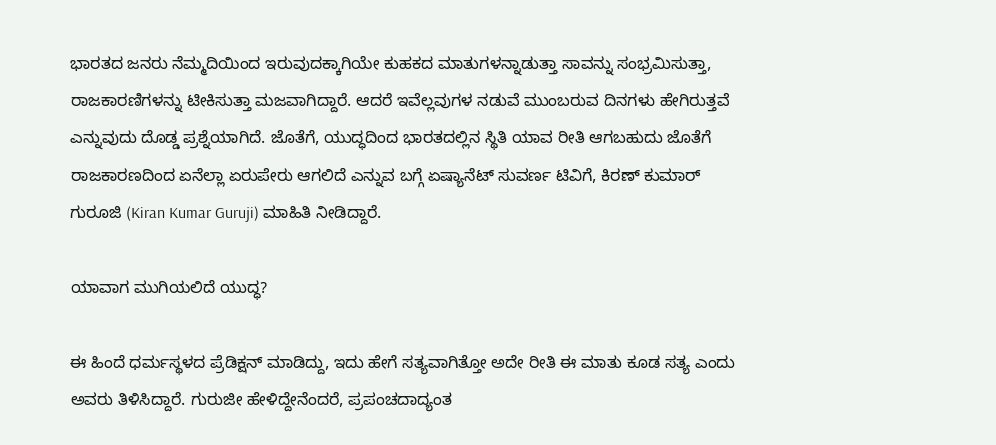ಭಾರತದ ಜನರು ನೆಮ್ಮದಿಯಿಂದ ಇರುವುದಕ್ಕಾಗಿಯೇ ಕುಹಕದ ಮಾತುಗಳನ್ನಾಡುತ್ತಾ ಸಾವನ್ನು ಸಂಭ್ರಮಿಸುತ್ತಾ, ರಾಜಕಾರಣಿಗಳನ್ನು ಟೀಕಿಸುತ್ತಾ ಮಜವಾಗಿದ್ದಾರೆ. ಆದರೆ ಇವೆಲ್ಲವುಗಳ ನಡುವೆ ಮುಂಬರುವ ದಿನಗಳು ಹೇಗಿರುತ್ತವೆ ಎನ್ನುವುದು ದೊಡ್ಡ ಪ್ರಶ್ನೆಯಾಗಿದೆ. ಜೊತೆಗೆ, ಯುದ್ಧದಿಂದ ಭಾರತದಲ್ಲಿನ ಸ್ಥಿತಿ ಯಾವ ರೀತಿ ಆಗಬಹುದು ಜೊತೆಗೆ ರಾಜಕಾರಣದಿಂದ ಏನೆಲ್ಲಾ ಏರುಪೇರು ಆಗಲಿದೆ ಎನ್ನುವ ಬಗ್ಗೆ ಏಷ್ಯಾನೆಟ್ ಸುವರ್ಣ ಟಿವಿಗೆ, ಕಿರಣ್ ಕುಮಾರ್ ಗುರೂಜಿ (Kiran Kumar Guruji) ಮಾಹಿತಿ ನೀಡಿದ್ದಾರೆ.

ಯಾವಾಗ ಮುಗಿಯಲಿದೆ ಯುದ್ಧ?

ಈ ಹಿಂದೆ ಧರ್ಮಸ್ಥಳದ ಪ್ರೆಡಿಕ್ಷನ್ ಮಾಡಿದ್ದು, ಇದು ಹೇಗೆ ಸತ್ಯವಾಗಿತ್ತೋ ಅದೇ ರೀತಿ ಈ ಮಾತು ಕೂಡ ಸತ್ಯ ಎಂದು ಅವರು ತಿಳಿಸಿದ್ದಾರೆ. ಗುರುಜೀ ಹೇಳಿದ್ದೇನೆಂದರೆ, ಪ್ರಪಂಚದಾದ್ಯಂತ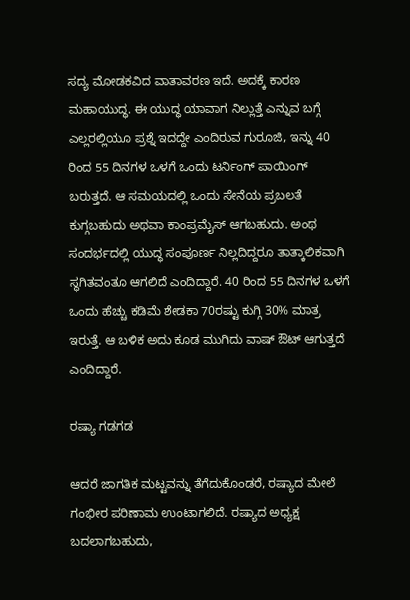ಸದ್ಯ ಮೋಡಕವಿದ ವಾತಾವರಣ ಇದೆ. ಅದಕ್ಕೆ ಕಾರಣ ಮಹಾಯುದ್ಧ. ಈ ಯುದ್ಧ ಯಾವಾಗ ನಿಲ್ಲುತ್ತೆ ಎನ್ನುವ ಬಗ್ಗೆ ಎಲ್ಲರಲ್ಲಿಯೂ ಪ್ರಶ್ನೆ ಇದದ್ದೇ ಎಂದಿರುವ ಗುರೂಜಿ, ಇನ್ನು 40 ರಿಂದ 55 ದಿನಗಳ ಒಳಗೆ ಒಂದು ಟರ್ನಿಂಗ್ ಪಾಯಿಂಗ್ ಬರುತ್ತದೆ. ಆ ಸಮಯದಲ್ಲಿ ಒಂದು ಸೇನೆಯ ಪ್ರಬಲತೆ ಕುಗ್ಗಬಹುದು ಅಥವಾ ಕಾಂಪ್ರಮೈಸ್ ಆಗಬಹುದು. ಅಂಥ ಸಂದರ್ಭದಲ್ಲಿ ಯುದ್ಧ ಸಂಪೂರ್ಣ ನಿಲ್ಲದಿದ್ದರೂ ತಾತ್ಕಾಲಿಕವಾಗಿ ಸ್ಥಗಿತವಂತೂ ಆಗಲಿದೆ ಎಂದಿದ್ದಾರೆ. 40 ರಿಂದ 55 ದಿನಗಳ ಒಳಗೆ ಒಂದು ಹೆಚ್ಚು ಕಡಿಮೆ ಶೇಡಕಾ 70ರಷ್ಟು ಕುಗ್ಗಿ 30% ಮಾತ್ರ ಇರುತ್ತೆ. ಆ ಬಳಿಕ ಅದು ಕೂಡ ಮುಗಿದು ವಾಷ್ ಔಟ್ ಆಗುತ್ತದೆ ಎಂದಿದ್ದಾರೆ.

ರಷ್ಯಾ ಗಡಗಡ

ಆದರೆ ಜಾಗತಿಕ ಮಟ್ಟವನ್ನು ತೆಗೆದುಕೊಂಡರೆ, ರಷ್ಯಾದ ಮೇಲೆ ಗಂಭೀರ ಪರಿಣಾಮ ಉಂಟಾಗಲಿದೆ. ರಷ್ಯಾದ ಅಧ್ಯಕ್ಷ ಬದಲಾಗಬಹುದು,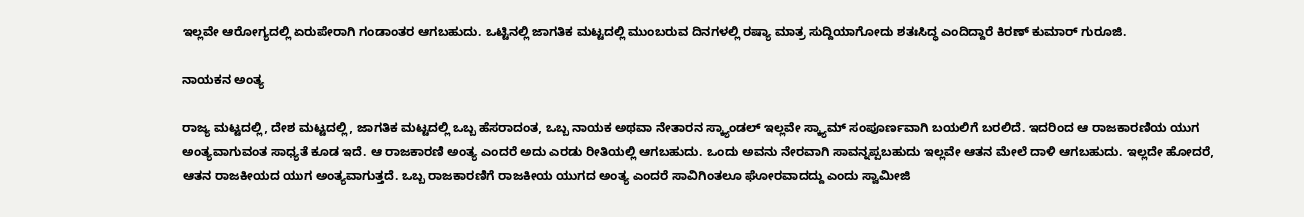ಇಲ್ಲವೇ ಆರೋಗ್ಯದಲ್ಲಿ ಏರುಪೇರಾಗಿ ಗಂಡಾಂತರ ಆಗಬಹುದು. ಒಟ್ಟಿನಲ್ಲಿ ಜಾಗತಿಕ ಮಟ್ಟದಲ್ಲಿ ಮುಂಬರುವ ದಿನಗಳಲ್ಲಿ ರಷ್ಯಾ ಮಾತ್ರ ಸುದ್ದಿಯಾಗೋದು ಶತಃಸಿದ್ಧ ಎಂದಿದ್ದಾರೆ ಕಿರಣ್ ಕುಮಾರ್ ಗುರೂಜಿ.

ನಾಯಕನ ಅಂತ್ಯ

ರಾಜ್ಯ ಮಟ್ಟದಲ್ಲಿ, ದೇಶ ಮಟ್ಟದಲ್ಲಿ, ಜಾಗತಿಕ ಮಟ್ಟದಲ್ಲಿ ಒಬ್ಬ ಹೆಸರಾದಂತ, ಒಬ್ಬ ನಾಯಕ ಅಥವಾ ನೇತಾರನ ಸ್ಕ್ಯಾಂಡಲ್ ಇಲ್ಲವೇ ಸ್ಕ್ಯಾಮ್ ಸಂಪೂರ್ಣವಾಗಿ ಬಯಲಿಗೆ ಬರಲಿದೆ. ಇದರಿಂದ ಆ ರಾಜಕಾರಣಿಯ ಯುಗ ಅಂತ್ಯವಾಗುವಂತ ಸಾಧ್ಯತೆ ಕೂಡ ಇದೆ. ಆ ರಾಜಕಾರಣಿ ಅಂತ್ಯ ಎಂದರೆ ಅದು ಎರಡು ರೀತಿಯಲ್ಲಿ ಆಗಬಹುದು. ಒಂದು ಅವನು ನೇರವಾಗಿ ಸಾವನ್ನಪ್ಪಬಹುದು ಇಲ್ಲವೇ ಆತನ ಮೇಲೆ ದಾಳಿ ಆಗಬಹುದು. ಇಲ್ಲದೇ ಹೋದರೆ, ಆತನ ರಾಜಕೀಯದ ಯುಗ ಅಂತ್ಯವಾಗುತ್ತದೆ. ಒಬ್ಬ ರಾಜಕಾರಣಿಗೆ ರಾಜಕೀಯ ಯುಗದ ಅಂತ್ಯ ಎಂದರೆ ಸಾವಿಗಿಂತಲೂ ಘೋರವಾದದ್ದು ಎಂದು ಸ್ವಾಮೀಜಿ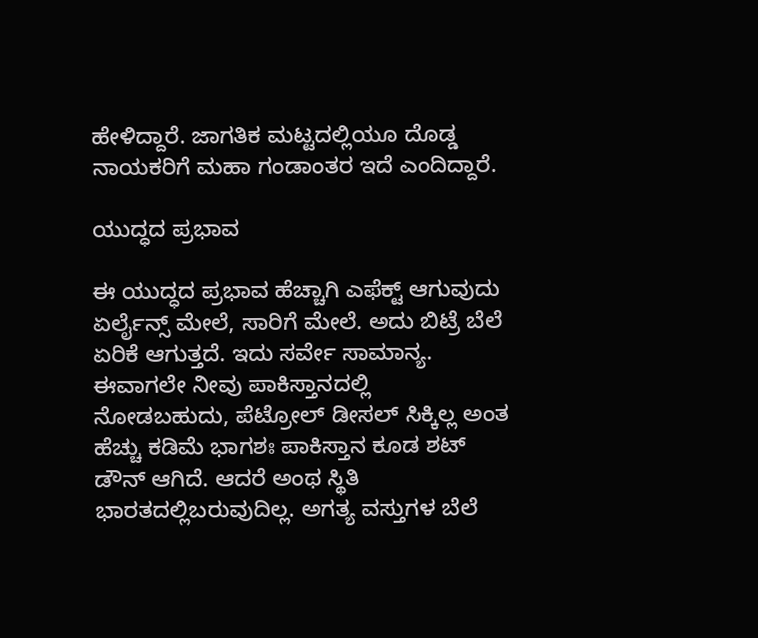ಹೇಳಿದ್ದಾರೆ. ಜಾಗತಿಕ ಮಟ್ಟದಲ್ಲಿಯೂ ದೊಡ್ಡ ನಾಯಕರಿಗೆ ಮಹಾ ಗಂಡಾಂತರ ಇದೆ ಎಂದಿದ್ದಾರೆ.

ಯುದ್ಧದ ಪ್ರಭಾವ

ಈ ಯುದ್ಧದ ಪ್ರಭಾವ ಹೆಚ್ಚಾಗಿ ಎಫೆಕ್ಟ್ ಆಗುವುದು ಏರ್ಲೈನ್ಸ್ ಮೇಲೆ, ಸಾರಿಗೆ ಮೇಲೆ. ಅದು ಬಿಟ್ರೆ ಬೆಲೆ ಏರಿಕೆ ಆಗುತ್ತದೆ. ಇದು ಸರ್ವೇ ಸಾಮಾನ್ಯ. ಈವಾಗಲೇ ನೀವು ಪಾಕಿಸ್ತಾನದಲ್ಲಿ ನೋಡಬಹುದು, ಪೆಟ್ರೋಲ್ ಡೀಸಲ್ ಸಿಕ್ಕಿಲ್ಲ ಅಂತ ಹೆಚ್ಚು ಕಡಿಮೆ ಭಾಗಶಃ ಪಾಕಿಸ್ತಾನ ಕೂಡ ಶಟ್ ಡೌನ್ ಆಗಿದೆ. ಆದರೆ ಅಂಥ ಸ್ಥಿತಿ ಭಾರತದಲ್ಲಿಬರುವುದಿಲ್ಲ. ಅಗತ್ಯ ವಸ್ತುಗಳ ಬೆಲೆ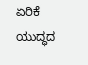ಏರಿಕೆ ಯುದ್ಧದ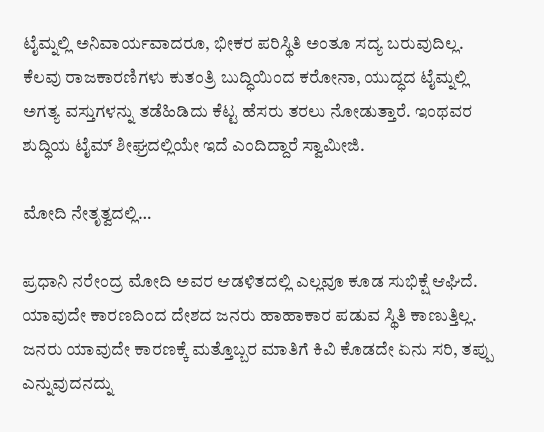ಟೈಮ್ನಲ್ಲಿ ಅನಿವಾರ್ಯವಾದರೂ, ಭೀಕರ ಪರಿಸ್ಥಿತಿ ಅಂತೂ ಸದ್ಯ ಬರುವುದಿಲ್ಲ. ಕೆಲವು ರಾಜಕಾರಣಿಗಳು ಕುತಂತ್ರಿ ಬುದ್ಧಿಯಿಂದ ಕರೋನಾ, ಯುದ್ಧದ ಟೈಮ್ನಲ್ಲಿ ಅಗತ್ಯ ವಸ್ತುಗಳನ್ನು ತಡೆಹಿಡಿದು ಕೆಟ್ಟ ಹೆಸರು ತರಲು ನೋಡುತ್ತಾರೆ. ಇಂಥವರ ಶುದ್ಧಿಯ ಟೈಮ್ ಶೀಘ್ರದಲ್ಲಿಯೇ ಇದೆ ಎಂದಿದ್ದಾರೆ ಸ್ವಾಮೀಜಿ.

ಮೋದಿ ನೇತೃತ್ವದಲ್ಲಿ…

ಪ್ರಧಾನಿ ನರೇಂದ್ರ ಮೋದಿ ಅವರ ಆಡಳಿತದಲ್ಲಿ ಎಲ್ಲವೂ ಕೂಡ ಸುಭಿಕ್ಷೆ ಆಘಿದೆ. ಯಾವುದೇ ಕಾರಣದಿಂದ ದೇಶದ ಜನರು ಹಾಹಾಕಾರ ಪಡುವ ಸ್ಥಿತಿ ಕಾಣುತ್ತಿಲ್ಲ. ಜನರು ಯಾವುದೇ ಕಾರಣಕ್ಕೆ ಮತ್ತೊಬ್ಬರ ಮಾತಿಗೆ ಕಿವಿ ಕೊಡದೇ ಏನು ಸರಿ, ತಪ್ಪು ಎನ್ನುವುದನದ್ನು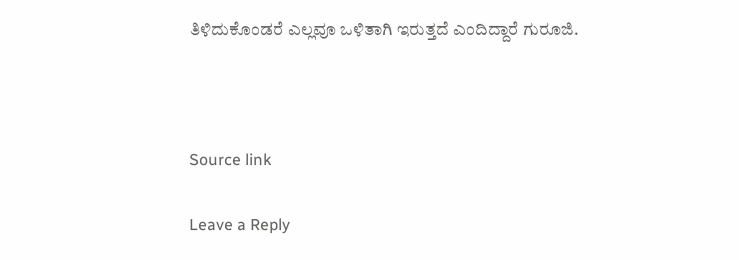ತಿಳಿದುಕೊಂಡರೆ ಎಲ್ಲವೂ ಒಳಿತಾಗಿ ಇರುತ್ತದೆ ಎಂದಿದ್ದಾರೆ ಗುರೂಜಿ.



Source link

Leave a Reply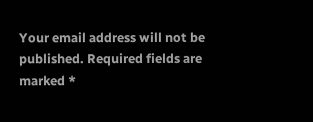Your email address will not be published. Required fields are marked *